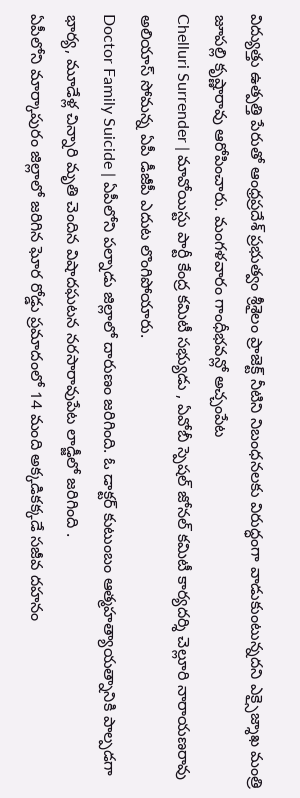విద్యుత్తు ఉత్పత్తి పేరుతో ఆంధ్రప్రదేశ్ ప్రభుత్వం శ్రీశైలం ప్రాజెక్ట్ నీటిని నిబంధనలకు విరుద్ధంగా వాడుకుంటున్నదని ఎక్సైజ్శాఖ మంత్రి జూపల్లి కృష్ణారావు ఆరోపించారు. మంగళవారం గాంధీభవన్లో అచ్చంపేట
Chelluri Surrender | మావోయిస్టు పార్టీ కేంద్ర కమిటీ సభ్యుడు , ఏవోబీ స్పెషల్ జోనల్ కమిటీ కార్యదర్శి చెల్లూరి నారాయణరావు అలియాస్ సోమన్న ఏపీ డీజీపీ ఎదుట లొంగిపోయారు.
Doctor Family Suicide | ఏపీలోని పల్నాడు జిల్లాలో దారుణం జరిగింది. ఓ డాక్టర్ కుటుంబం ఆత్మహత్యాయత్నానికి పాల్పడగా భార్య, మూడేళ్ల చిన్నారి మృతి చెందిన విషాదఘటన నరసారావుపేట లాడ్జీలో జరిగింది .
ఏపీలోని మార్కాపురం జిల్లాలో జరిగిన ఘోర రోడ్డు ప్రమాదంలో 14 మంది అక్కడికక్కడే సజీవ దహనం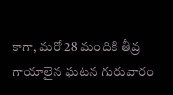కాగా, మరో 28 మందికి తీవ్ర గాయాలైన ఘటన గురువారం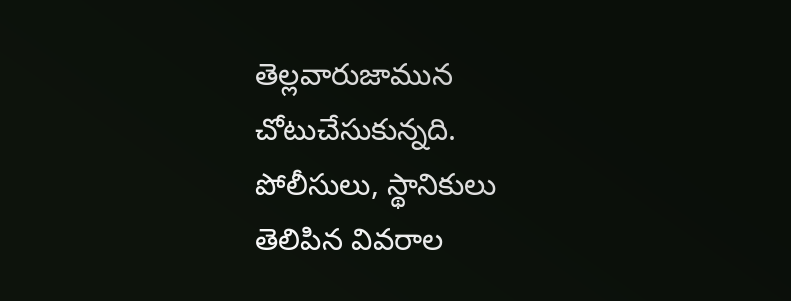తెల్లవారుజామున చోటుచేసుకున్నది. పోలీసులు, స్థానికులు తెలిపిన వివరాల